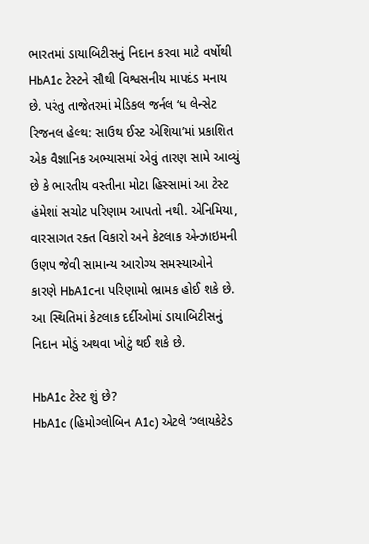ભારતમાં ડાયાબિટીસનું નિદાન કરવા માટે વર્ષોથી HbA1c ટેસ્ટને સૌથી વિશ્વસનીય માપદંડ મનાય છે. પરંતુ તાજેતરમાં મેડિકલ જર્નલ ‘ધ લેન્સેટ રિજનલ હેલ્થ: સાઉથ ઈસ્ટ એશિયા’માં પ્રકાશિત એક વૈજ્ઞાનિક અભ્યાસમાં એવું તારણ સામે આવ્યું છે કે ભારતીય વસ્તીના મોટા હિસ્સામાં આ ટેસ્ટ હંમેશાં સચોટ પરિણામ આપતો નથી. એનિમિયા, વારસાગત રક્ત વિકારો અને કેટલાક એન્ઝાઇમની ઉણપ જેવી સામાન્ય આરોગ્ય સમસ્યાઓને કારણે HbA1cના પરિણામો ભ્રામક હોઈ શકે છે. આ સ્થિતિમાં કેટલાક દર્દીઓમાં ડાયાબિટીસનું નિદાન મોડું અથવા ખોટું થઈ શકે છે.

HbA1c ટેસ્ટ શું છે?
HbA1c (હિમોગ્લોબિન A1c) એટલે ‘ગ્લાયકેટેડ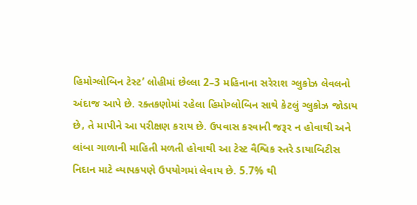હિમોગ્લોબિન ટેસ્ટ’ લોહીમાં છેલ્લા 2–3 મહિનાના સરેરાશ ગ્લુકોઝ લેવલનો અંદાજ આપે છે. રક્તકણોમાં રહેલા હિમોગ્લોબિન સાથે કેટલું ગ્લુકોઝ જોડાય છે, તે માપીને આ પરીક્ષણ કરાય છે. ઉપવાસ કરવાની જરૂર ન હોવાથી અને લાંબા ગાળાની માહિતી મળતી હોવાથી આ ટેસ્ટ વૈશ્વિક સ્તરે ડાયાબિટીસ નિદાન માટે વ્યાપકપણે ઉપયોગમાં લેવાય છે. 5.7% થી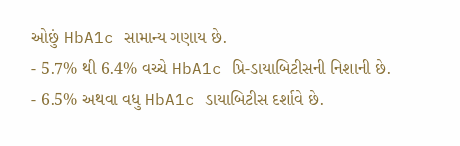ઓછું HbA1c સામાન્ય ગણાય છે.
- 5.7% થી 6.4% વચ્ચે HbA1c પ્રિ-ડાયાબિટીસની નિશાની છે.
- 6.5% અથવા વધુ HbA1c ડાયાબિટીસ દર્શાવે છે.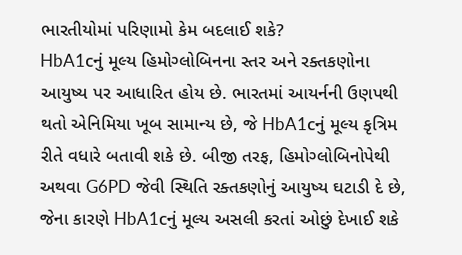ભારતીયોમાં પરિણામો કેમ બદલાઈ શકે?
HbA1cનું મૂલ્ય હિમોગ્લોબિનના સ્તર અને રક્તકણોના આયુષ્ય પર આધારિત હોય છે. ભારતમાં આયર્નની ઉણપથી થતો એનિમિયા ખૂબ સામાન્ય છે, જે HbA1cનું મૂલ્ય કૃત્રિમ રીતે વધારે બતાવી શકે છે. બીજી તરફ, હિમોગ્લોબિનોપેથી અથવા G6PD જેવી સ્થિતિ રક્તકણોનું આયુષ્ય ઘટાડી દે છે, જેના કારણે HbA1cનું મૂલ્ય અસલી કરતાં ઓછું દેખાઈ શકે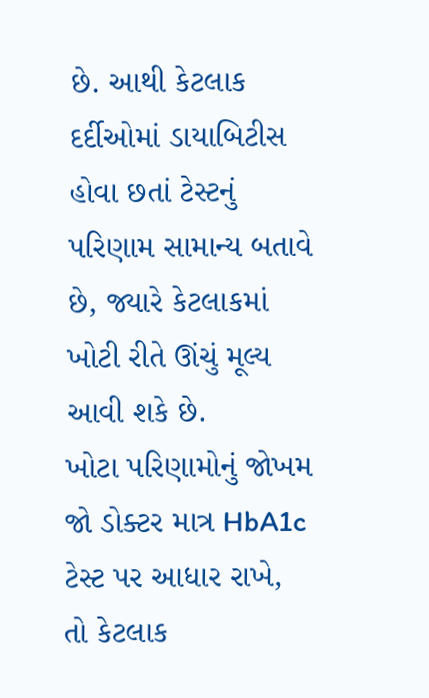છે. આથી કેટલાક દર્દીઓમાં ડાયાબિટીસ હોવા છતાં ટેસ્ટનું પરિણામ સામાન્ય બતાવે છે, જ્યારે કેટલાકમાં ખોટી રીતે ઊંચું મૂલ્ય આવી શકે છે.
ખોટા પરિણામોનું જોખમ
જો ડોક્ટર માત્ર HbA1c ટેસ્ટ પર આધાર રાખે, તો કેટલાક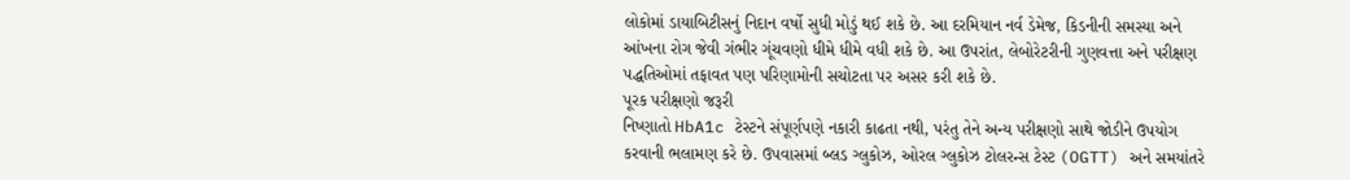લોકોમાં ડાયાબિટીસનું નિદાન વર્ષો સુધી મોડું થઈ શકે છે. આ દરમિયાન નર્વ ડેમેજ, કિડનીની સમસ્યા અને આંખના રોગ જેવી ગંભીર ગૂંચવણો ધીમે ધીમે વધી શકે છે. આ ઉપરાંત, લેબોરેટરીની ગુણવત્તા અને પરીક્ષણ પદ્ધતિઓમાં તફાવત પણ પરિણામોની સચોટતા પર અસર કરી શકે છે.
પૂરક પરીક્ષણો જરૂરી
નિષ્ણાતો HbA1c ટેસ્ટને સંપૂર્ણપણે નકારી કાઢતા નથી, પરંતુ તેને અન્ય પરીક્ષણો સાથે જોડીને ઉપયોગ કરવાની ભલામણ કરે છે. ઉપવાસમાં બ્લડ ગ્લુકોઝ, ઓરલ ગ્લુકોઝ ટોલરન્સ ટેસ્ટ (OGTT) અને સમયાંતરે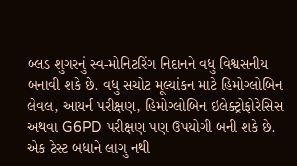બ્લડ શુગરનું સ્વ-મોનિટરિંગ નિદાનને વધુ વિશ્વસનીય બનાવી શકે છે. વધુ સચોટ મૂલ્યાંકન માટે હિમોગ્લોબિન લેવલ, આયર્ન પરીક્ષણ, હિમોગ્લોબિન ઇલેક્ટ્રોફોરેસિસ અથવા G6PD પરીક્ષણ પણ ઉપયોગી બની શકે છે.
એક ટેસ્ટ બધાને લાગુ નથી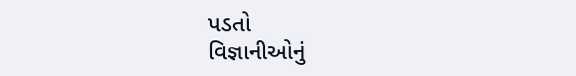પડતો
વિજ્ઞાનીઓનું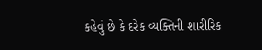કહેવું છે કે દરેક વ્યક્તિની શારીરિક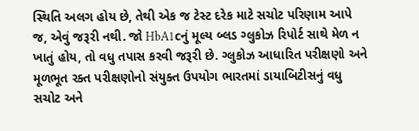સ્થિતિ અલગ હોય છે, તેથી એક જ ટેસ્ટ દરેક માટે સચોટ પરિણામ આપે જ, એવું જરૂરી નથી. જો HbA1cનું મૂલ્ય બ્લડ ગ્લુકોઝ રિપોર્ટ સાથે મેળ ન ખાતું હોય, તો વધુ તપાસ કરવી જરૂરી છે. ગ્લુકોઝ આધારિત પરીક્ષણો અને મૂળભૂત રક્ત પરીક્ષણોનો સંયુક્ત ઉપયોગ ભારતમાં ડાયાબિટીસનું વધુ સચોટ અને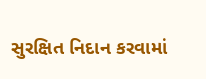સુરક્ષિત નિદાન કરવામાં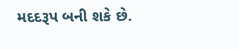મદદરૂપ બની શકે છે.